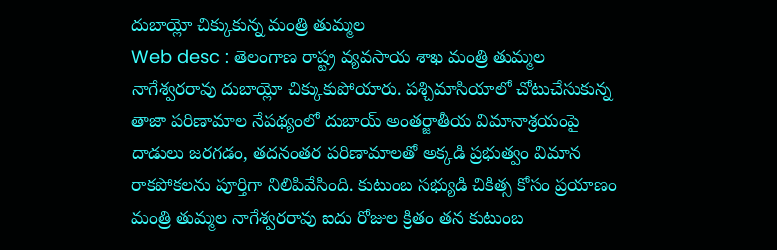దుబాయ్లో చిక్కుకున్న మంత్రి తుమ్మల
Web desc : తెలంగాణ రాష్ట్ర వ్యవసాయ శాఖ మంత్రి తుమ్మల నాగేశ్వరరావు దుబాయ్లో చిక్కుకుపోయారు. పశ్చిమాసియాలో చోటుచేసుకున్న తాజా పరిణామాల నేపథ్యంలో దుబాయ్ అంతర్జాతీయ విమానాశ్రయంపై దాడులు జరగడం, తదనంతర పరిణామాలతో అక్కడి ప్రభుత్వం విమాన రాకపోకలను పూర్తిగా నిలిపివేసింది. కుటుంబ సభ్యుడి చికిత్స కోసం ప్రయాణం
మంత్రి తుమ్మల నాగేశ్వరరావు ఐదు రోజుల క్రితం తన కుటుంబ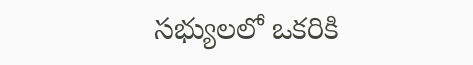సభ్యులలో ఒకరికి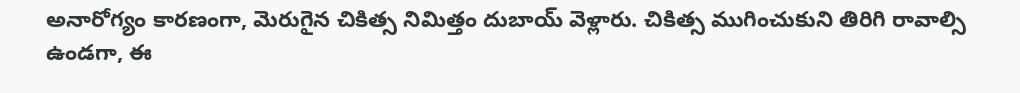అనారోగ్యం కారణంగా, మెరుగైన చికిత్స నిమిత్తం దుబాయ్ వెళ్లారు. చికిత్స ముగించుకుని తిరిగి రావాల్సి ఉండగా, ఈ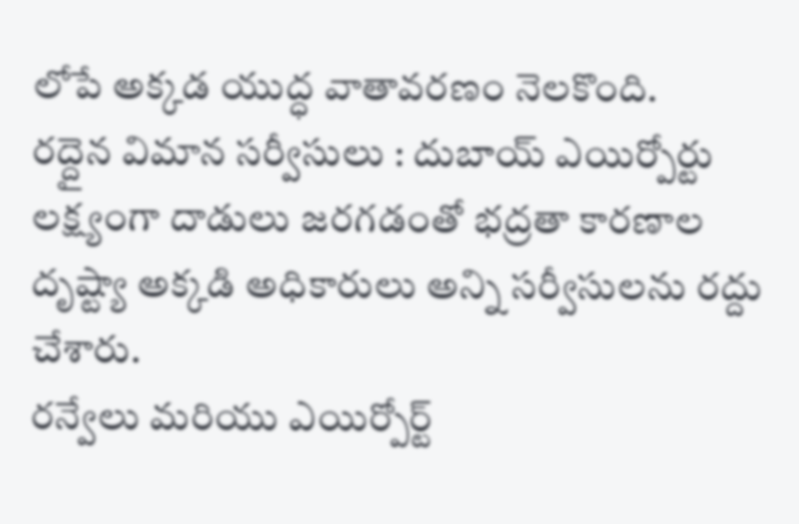లోపే అక్కడ యుద్ధ వాతావరణం నెలకొంది.
రద్దైన విమాన సర్వీసులు : దుబాయ్ ఎయిర్పోర్టు లక్ష్యంగా దాడులు జరగడంతో భద్రతా కారణాల దృష్ట్యా అక్కడి అధికారులు అన్ని సర్వీసులను రద్దు చేశారు.
రన్వేలు మరియు ఎయిర్పోర్ట్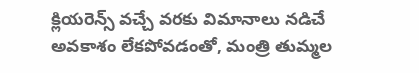క్లియరెన్స్ వచ్చే వరకు విమానాలు నడిచే అవకాశం లేకపోవడంతో, మంత్రి తుమ్మల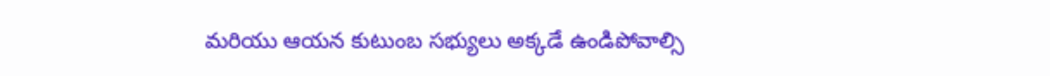మరియు ఆయన కుటుంబ సభ్యులు అక్కడే ఉండిపోవాల్సి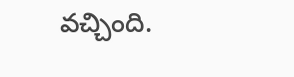వచ్చింది.